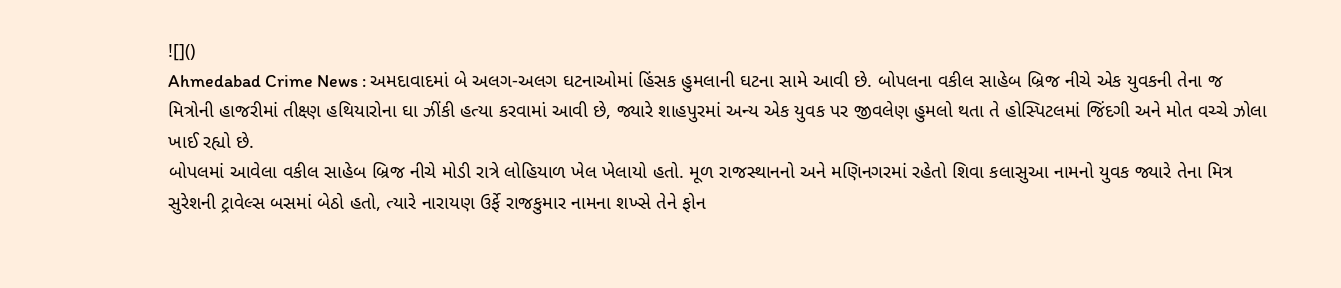![]()
Ahmedabad Crime News : અમદાવાદમાં બે અલગ-અલગ ઘટનાઓમાં હિંસક હુમલાની ઘટના સામે આવી છે. બોપલના વકીલ સાહેબ બ્રિજ નીચે એક યુવકની તેના જ મિત્રોની હાજરીમાં તીક્ષ્ણ હથિયારોના ઘા ઝીંકી હત્યા કરવામાં આવી છે, જ્યારે શાહપુરમાં અન્ય એક યુવક પર જીવલેણ હુમલો થતા તે હોસ્પિટલમાં જિંદગી અને મોત વચ્ચે ઝોલા ખાઈ રહ્યો છે.
બોપલમાં આવેલા વકીલ સાહેબ બ્રિજ નીચે મોડી રાત્રે લોહિયાળ ખેલ ખેલાયો હતો. મૂળ રાજસ્થાનનો અને મણિનગરમાં રહેતો શિવા કલાસુઆ નામનો યુવક જ્યારે તેના મિત્ર સુરેશની ટ્રાવેલ્સ બસમાં બેઠો હતો, ત્યારે નારાયણ ઉર્ફે રાજકુમાર નામના શખ્સે તેને ફોન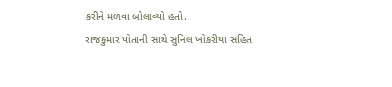કરીને મળવા બોલાવ્યો હતો.
રાજકુમાર પોતાની સાથે સુનિલ ખોકરીયા સહિત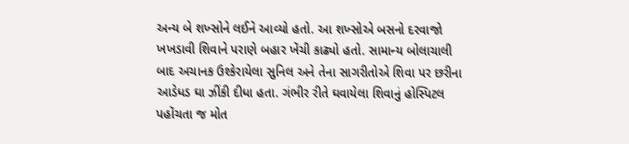અન્ય બે શખ્સોને લઈને આવ્યો હતો. આ શખ્સોએ બસનો દરવાજો ખખડાવી શિવાને પરાણે બહાર ખેંચી કાઢ્યો હતો. સામાન્ય બોલાચાલી બાદ અચાનક ઉશ્કેરાયેલા સુનિલ અને તેના સાગરીતોએ શિવા પર છરીના આડેધડ ઘા ઝીંકી દીધા હતા. ગંભીર રીતે ઘવાયેલા શિવાનું હોસ્પિટલ પહોંચતા જ મોત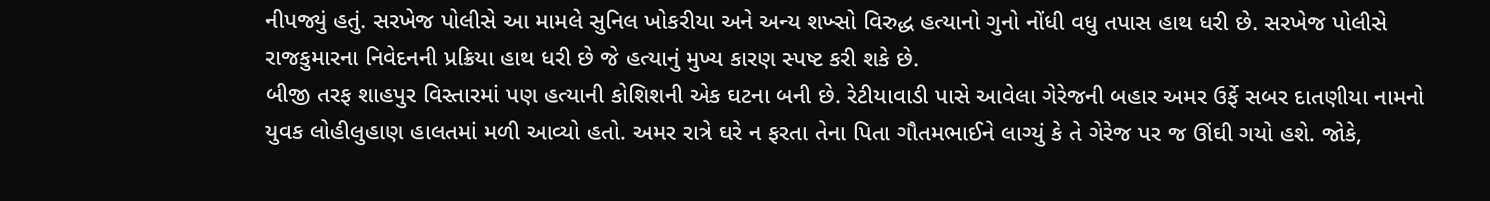નીપજ્યું હતું. સરખેજ પોલીસે આ મામલે સુનિલ ખોકરીયા અને અન્ય શખ્સો વિરુદ્ધ હત્યાનો ગુનો નોંધી વધુ તપાસ હાથ ધરી છે. સરખેજ પોલીસે રાજકુમારના નિવેદનની પ્રક્રિયા હાથ ધરી છે જે હત્યાનું મુખ્ય કારણ સ્પષ્ટ કરી શકે છે.
બીજી તરફ શાહપુર વિસ્તારમાં પણ હત્યાની કોશિશની એક ઘટના બની છે. રેટીયાવાડી પાસે આવેલા ગેરેજની બહાર અમર ઉર્ફે સબર દાતણીયા નામનો યુવક લોહીલુહાણ હાલતમાં મળી આવ્યો હતો. અમર રાત્રે ઘરે ન ફરતા તેના પિતા ગૌતમભાઈને લાગ્યું કે તે ગેરેજ પર જ ઊંઘી ગયો હશે. જોકે,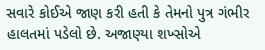સવારે કોઈએ જાણ કરી હતી કે તેમનો પુત્ર ગંભીર હાલતમાં પડેલો છે. અજાણ્યા શખ્સોએ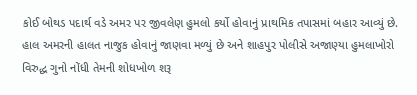કોઈ બોથડ પદાર્થ વડે અમર પર જીવલેણ હુમલો કર્યો હોવાનું પ્રાથમિક તપાસમાં બહાર આવ્યું છે. હાલ અમરની હાલત નાજુક હોવાનું જાણવા મળ્યું છે અને શાહપુર પોલીસે અજાણ્યા હુમલાખોરો વિરુદ્ધ ગુનો નોંધી તેમની શોધખોળ શરૂ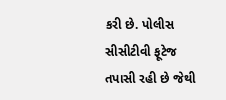કરી છે. પોલીસ સીસીટીવી ફૂટેજ તપાસી રહી છે જેથી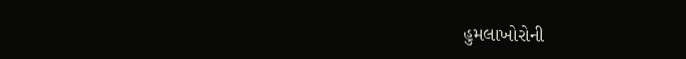હુમલાખોરોની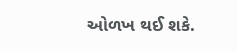ઓળખ થઈ શકે.